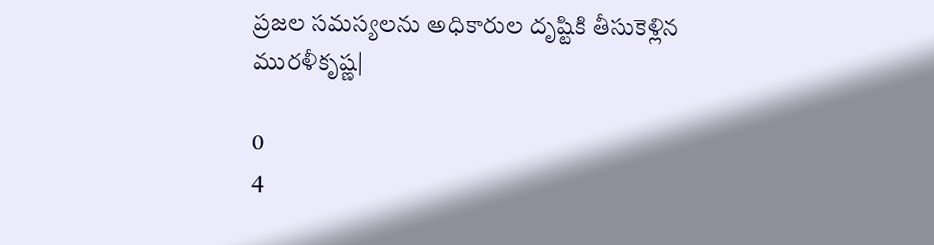ప్రజల సమస్యలను అధికారుల దృష్టికి తీసుకెళ్లిన మురళీకృష్ణ|

0
4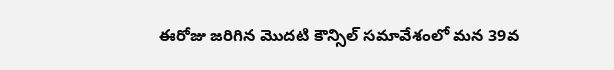ఈరోజు జరిగిన మొదటి కౌన్సిల్ సమావేశంలో మన 39వ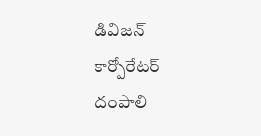డివిజన్ కార్పోరేటర్ దంపాలి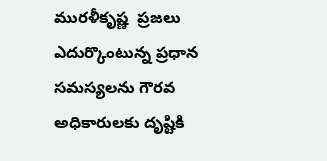మురళీకృష్ణ  ప్రజలు ఎదుర్కొంటున్న ప్రధాన సమస్యలను గౌరవ అధికారులకు దృష్టికి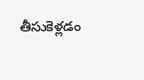తీసుకెళ్లడం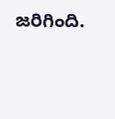జరిగింది.